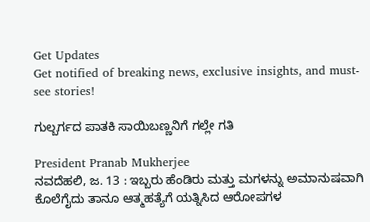Get Updates
Get notified of breaking news, exclusive insights, and must-see stories!

ಗುಲ್ಬರ್ಗದ ಪಾತಕಿ ಸಾಯಿಬಣ್ಣನಿಗೆ ಗಲ್ಲೇ ಗತಿ

President Pranab Mukherjee
ನವದೆಹಲಿ, ಜ. 13 : ಇಬ್ಬರು ಹೆಂಡಿರು ಮತ್ತು ಮಗಳನ್ನು ಅಮಾನುಷವಾಗಿ ಕೊಲೆಗೈದು ತಾನೂ ಆತ್ಮಹತ್ಯೆಗೆ ಯತ್ನಿಸಿದ ಆರೋಪಗಳ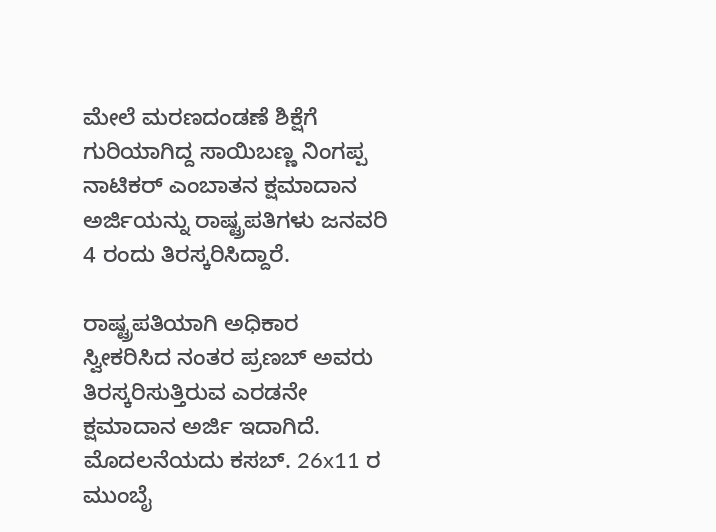ಮೇಲೆ ಮರಣದಂಡಣೆ ಶಿಕ್ಷೆಗೆ ಗುರಿಯಾಗಿದ್ದ ಸಾಯಿಬಣ್ಣ ನಿಂಗಪ್ಪ ನಾಟಿಕರ್ ಎಂಬಾತನ ಕ್ಷಮಾದಾನ ಅರ್ಜಿಯನ್ನು ರಾಷ್ಟ್ರಪತಿಗಳು ಜನವರಿ 4 ರಂದು ತಿರಸ್ಕರಿಸಿದ್ದಾರೆ.

ರಾಷ್ಟ್ರಪತಿಯಾಗಿ ಅಧಿಕಾರ ಸ್ವೀಕರಿಸಿದ ನಂತರ ಪ್ರಣಬ್ ಅವರು ತಿರಸ್ಕರಿಸುತ್ತಿರುವ ಎರಡನೇ ಕ್ಷಮಾದಾನ ಅರ್ಜಿ ಇದಾಗಿದೆ. ಮೊದಲನೆಯದು ಕಸಬ್. 26x11 ರ ಮುಂಬೈ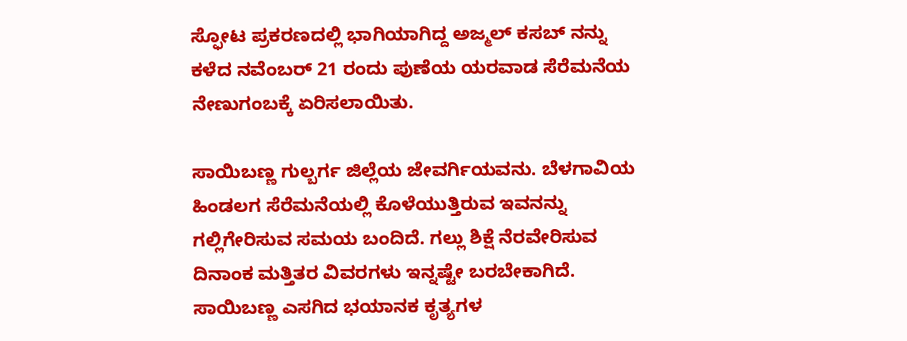ಸ್ಫೋಟ ಪ್ರಕರಣದಲ್ಲಿ ಭಾಗಿಯಾಗಿದ್ದ ಅಜ್ಮಲ್ ಕಸಬ್ ನನ್ನು ಕಳೆದ ನವೆಂಬರ್ 21 ರಂದು ಪುಣೆಯ ಯರವಾಡ ಸೆರೆಮನೆಯ ನೇಣುಗಂಬಕ್ಕೆ ಏರಿಸಲಾಯಿತು.

ಸಾಯಿಬಣ್ಣ ಗುಲ್ಬರ್ಗ ಜಿಲ್ಲೆಯ ಜೇವರ್ಗಿಯವನು. ಬೆಳಗಾವಿಯ ಹಿಂಡಲಗ ಸೆರೆಮನೆಯಲ್ಲಿ ಕೊಳೆಯುತ್ತಿರುವ ಇವನನ್ನು ಗಲ್ಲಿಗೇರಿಸುವ ಸಮಯ ಬಂದಿದೆ. ಗಲ್ಲು ಶಿಕ್ಷೆ ನೆರವೇರಿಸುವ ದಿನಾಂಕ ಮತ್ತಿತರ ವಿವರಗಳು ಇನ್ನಷ್ಟೇ ಬರಬೇಕಾಗಿದೆ. ಸಾಯಿಬಣ್ಣ ಎಸಗಿದ ಭಯಾನಕ ಕೃತ್ಯಗಳ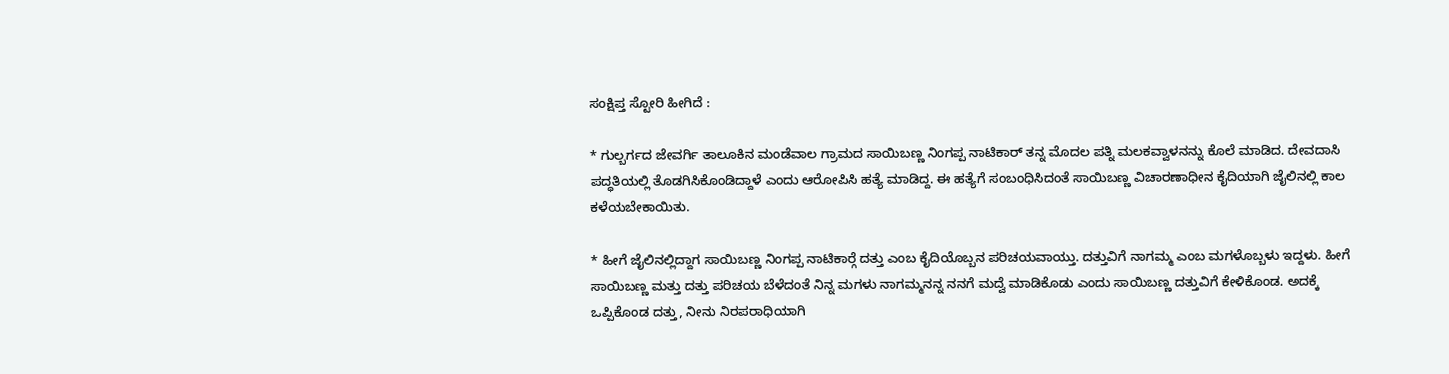ಸಂಕ್ಷಿಪ್ತ ಸ್ಟೋರಿ ಹೀಗಿದೆ :

* ಗುಲ್ಬರ್ಗದ ಜೇವರ್ಗಿ ತಾಲೂಕಿನ ಮಂಡೆವಾಲ ಗ್ರಾಮದ ಸಾಯಿಬಣ್ಣ ನಿಂಗಪ್ಪ ನಾಟಿಕಾರ್ ತನ್ನ ಮೊದಲ ಪತ್ನಿ ಮಲಕವ್ವಾಳನನ್ನು ಕೊಲೆ ಮಾಡಿದ. ದೇವದಾಸಿ ಪದ್ಧತಿಯಲ್ಲಿ ತೊಡಗಿಸಿಕೊಂಡಿದ್ದಾಳೆ ಎಂದು ಆರೋಪಿಸಿ ಹತ್ಯೆ ಮಾಡಿದ್ದ. ಈ ಹತ್ಯೆಗೆ ಸಂಬಂಧಿಸಿದಂತೆ ಸಾಯಿಬಣ್ಣ ವಿಚಾರಣಾಧೀನ ಕೈದಿಯಾಗಿ ಜೈಲಿನಲ್ಲಿ ಕಾಲ ಕಳೆಯಬೇಕಾಯಿತು.

* ಹೀಗೆ ಜೈಲಿನಲ್ಲಿದ್ದಾಗ ಸಾಯಿಬಣ್ಣ ನಿಂಗಪ್ಪ ನಾಟಿಕಾರ್‍ಗೆ ದತ್ತು ಎಂಬ ಕೈದಿಯೊಬ್ಬನ ಪರಿಚಯವಾಯ್ತು. ದತ್ತುವಿಗೆ ನಾಗಮ್ಮ ಎಂಬ ಮಗಳೊಬ್ಬಳು ಇದ್ದಳು. ಹೀಗೆ ಸಾಯಿಬಣ್ಣ ಮತ್ತು ದತ್ತು ಪರಿಚಯ ಬೆಳೆದಂತೆ ನಿನ್ನ ಮಗಳು ನಾಗಮ್ಮನನ್ನ ನನಗೆ ಮದ್ವೆ ಮಾಡಿಕೊಡು ಎಂದು ಸಾಯಿಬಣ್ಣ ದತ್ತುವಿಗೆ ಕೇಳಿಕೊಂಡ. ಅದಕ್ಕೆ ಒಪ್ಪಿಕೊಂಡ ದತ್ತು, ನೀನು ನಿರಪರಾಧಿಯಾಗಿ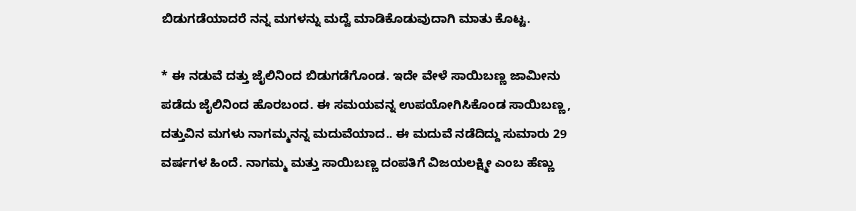ಬಿಡುಗಡೆಯಾದರೆ ನನ್ನ ಮಗಳನ್ನು ಮದ್ವೆ ಮಾಡಿಕೊಡುವುದಾಗಿ ಮಾತು ಕೊಟ್ಟ.

* ಈ ನಡುವೆ ದತ್ತು ಜೈಲಿನಿಂದ ಬಿಡುಗಡೆಗೊಂಡ. ಇದೇ ವೇಳೆ ಸಾಯಿಬಣ್ಣ ಜಾಮೀನು ಪಡೆದು ಜೈಲಿನಿಂದ ಹೊರಬಂದ. ಈ ಸಮಯವನ್ನ ಉಪಯೋಗಿಸಿಕೊಂಡ ಸಾಯಿಬಣ್ಣ, ದತ್ತುವಿನ ಮಗಳು ನಾಗಮ್ಮನನ್ನ ಮದುವೆಯಾದ.. ಈ ಮದುವೆ ನಡೆದಿದ್ದು ಸುಮಾರು 29 ವರ್ಷಗಳ ಹಿಂದೆ. ನಾಗಮ್ಮ ಮತ್ತು ಸಾಯಿಬಣ್ಣ ದಂಪತಿಗೆ ವಿಜಯಲಕ್ಷ್ಮೀ ಎಂಬ ಹೆಣ್ಣು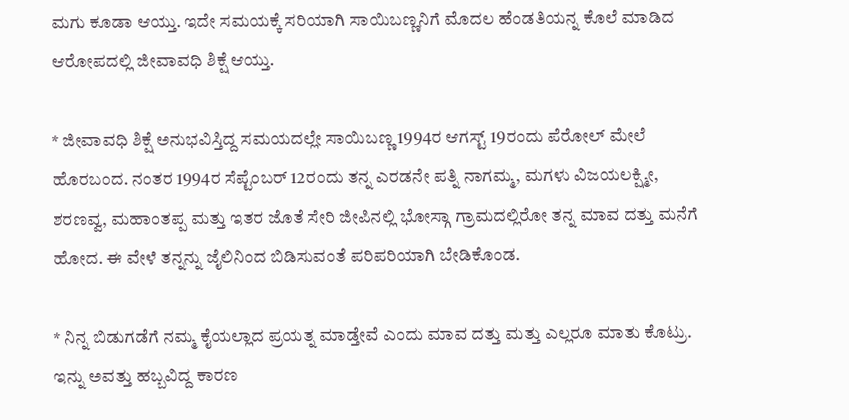ಮಗು ಕೂಡಾ ಆಯ್ತು. ಇದೇ ಸಮಯಕ್ಕೆ ಸರಿಯಾಗಿ ಸಾಯಿಬಣ್ಣನಿಗೆ ಮೊದಲ ಹೆಂಡತಿಯನ್ನ ಕೊಲೆ ಮಾಡಿದ ಆರೋಪದಲ್ಲಿ ಜೀವಾವಧಿ ಶಿಕ್ಷೆ ಆಯ್ತು.

* ಜೀವಾವಧಿ ಶಿಕ್ಷೆ ಅನುಭವಿಸ್ತಿದ್ದ ಸಮಯದಲ್ಲೇ ಸಾಯಿಬಣ್ಣ 1994ರ ಆಗಸ್ಟ್ 19ರಂದು ಪೆರೋಲ್ ಮೇಲೆ ಹೊರಬಂದ. ನಂತರ 1994ರ ಸೆಪ್ಟೆಂಬರ್ 12ರಂದು ತನ್ನ ಎರಡನೇ ಪತ್ನಿ ನಾಗಮ್ಮ, ಮಗಳು ವಿಜಯಲಕ್ಷ್ಮೀ, ಶರಣವ್ವ, ಮಹಾಂತಪ್ಪ ಮತ್ತು ಇತರ ಜೊತೆ ಸೇರಿ ಜೀಪಿನಲ್ಲಿ ಭೋಸ್ಗಾ ಗ್ರಾಮದಲ್ಲಿರೋ ತನ್ನ ಮಾವ ದತ್ತು ಮನೆಗೆ ಹೋದ. ಈ ವೇಳೆ ತನ್ನನ್ನು ಜೈಲಿನಿಂದ ಬಿಡಿಸುವಂತೆ ಪರಿಪರಿಯಾಗಿ ಬೇಡಿಕೊಂಡ.

* ನಿನ್ನ ಬಿಡುಗಡೆಗೆ ನಮ್ಮ ಕೈಯಲ್ಲಾದ ಪ್ರಯತ್ನ ಮಾಡ್ತೇವೆ ಎಂದು ಮಾವ ದತ್ತು ಮತ್ತು ಎಲ್ಲರೂ ಮಾತು ಕೊಟ್ರು. ಇನ್ನು ಅವತ್ತು ಹಬ್ಬವಿದ್ದ ಕಾರಣ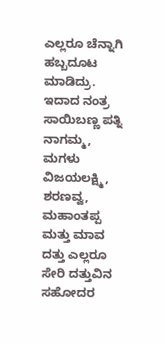ಎಲ್ಲರೂ ಚೆನ್ನಾಗಿ ಹಬ್ಬದೂಟ ಮಾಡಿದ್ರು. ಇದಾದ ನಂತ್ರ ಸಾಯಿಬಣ್ಣ ಪತ್ನಿ ನಾಗಮ್ಮ, ಮಗಳು ವಿಜಯಲಕ್ಷ್ಮಿ, ಶರಣವ್ವ, ಮಹಾಂತಪ್ಪ ಮತ್ತು ಮಾವ ದತ್ತು ಎಲ್ಲರೂ ಸೇರಿ ದತ್ತುವಿನ ಸಹೋದರ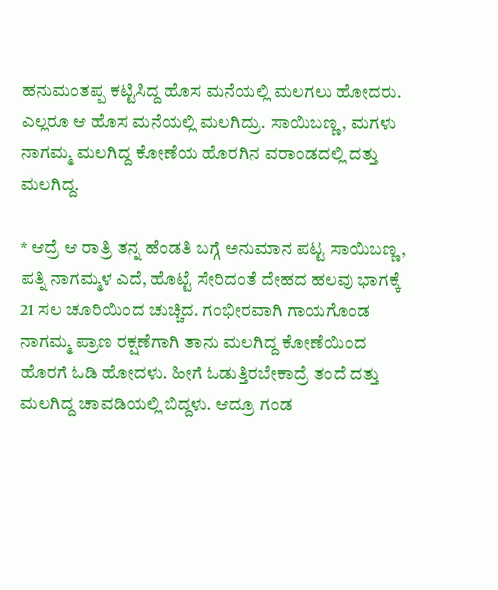ಹನುಮಂತಪ್ಪ ಕಟ್ಟಿಸಿದ್ದ ಹೊಸ ಮನೆಯಲ್ಲಿ ಮಲಗಲು ಹೋದರು. ಎಲ್ಲರೂ ಆ ಹೊಸ ಮನೆಯಲ್ಲಿ ಮಲಗಿದ್ರು. ಸಾಯಿಬಣ್ಣ, ಮಗಳು ನಾಗಮ್ಮ ಮಲಗಿದ್ದ ಕೋಣೆಯ ಹೊರಗಿನ ವರಾಂಡದಲ್ಲಿ ದತ್ತು ಮಲಗಿದ್ದ.

* ಆದ್ರೆ ಆ ರಾತ್ರಿ ತನ್ನ ಹೆಂಡತಿ ಬಗ್ಗೆ ಅನುಮಾನ ಪಟ್ಟ ಸಾಯಿಬಣ್ಣ, ಪತ್ನಿ ನಾಗಮ್ಮಳ ಎದೆ, ಹೊಟ್ಟೆ ಸೇರಿದಂತೆ ದೇಹದ ಹಲವು ಭಾಗಕ್ಕೆ 21 ಸಲ ಚೂರಿಯಿಂದ ಚುಚ್ಚಿದ. ಗಂಭೀರವಾಗಿ ಗಾಯಗೊಂಡ ನಾಗಮ್ಮ ಪ್ರಾಣ ರಕ್ಷಣೆಗಾಗಿ ತಾನು ಮಲಗಿದ್ದ ಕೋಣೆಯಿಂದ ಹೊರಗೆ ಓಡಿ ಹೋದಳು. ಹೀಗೆ ಓಡುತ್ತಿರಬೇಕಾದ್ರೆ ತಂದೆ ದತ್ತು ಮಲಗಿದ್ದ ಚಾವಡಿಯಲ್ಲಿ ಬಿದ್ದಳು. ಆದ್ರೂ ಗಂಡ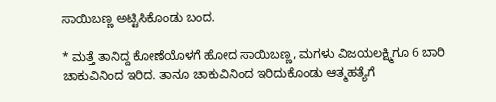ಸಾಯಿಬಣ್ಣ ಅಟ್ಟಿಸಿಕೊಂಡು ಬಂದ.

* ಮತ್ತೆ ತಾನಿದ್ದ ಕೋಣೆಯೊಳಗೆ ಹೋದ ಸಾಯಿಬಣ್ಣ, ಮಗಳು ವಿಜಯಲಕ್ಷ್ಮಿಗೂ 6 ಬಾರಿ ಚಾಕುವಿನಿಂದ ಇರಿದ. ತಾನೂ ಚಾಕುವಿನಿಂದ ಇರಿದುಕೊಂಡು ಆತ್ಮಹತ್ಯೆಗೆ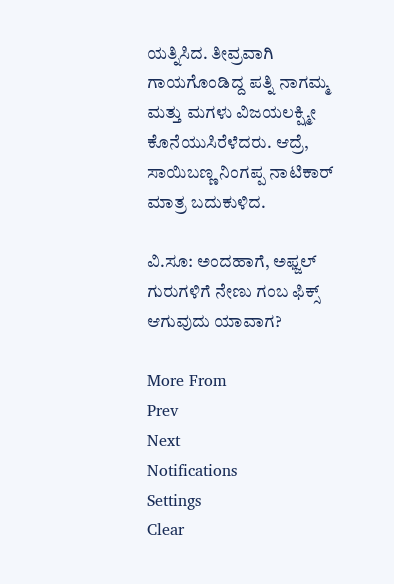ಯತ್ನಿಸಿದ. ತೀವ್ರವಾಗಿ ಗಾಯಗೊಂಡಿದ್ದ ಪತ್ನಿ ನಾಗಮ್ಮ ಮತ್ತು ಮಗಳು ವಿಜಯಲಕ್ಷ್ಮೀ ಕೊನೆಯುಸಿರೆಳೆದರು. ಆದ್ರೆ, ಸಾಯಿಬಣ್ಣ ನಿಂಗಪ್ಪ ನಾಟಿಕಾರ್ ಮಾತ್ರ ಬದುಕುಳಿದ.

ವಿ.ಸೂ: ಅಂದಹಾಗೆ, ಅಫ್ಜಲ್ ಗುರುಗಳಿಗೆ ನೇಣು ಗಂಬ ಫಿಕ್ಸ್ ಆಗುವುದು ಯಾವಾಗ?

More From
Prev
Next
Notifications
Settings
Clear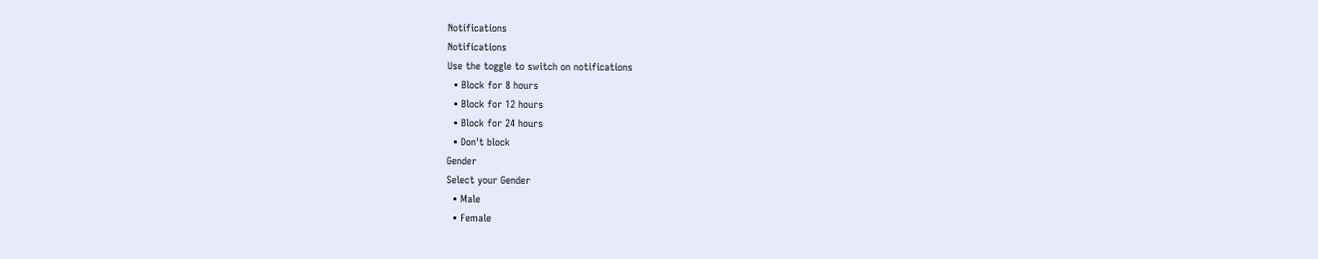Notifications
Notifications
Use the toggle to switch on notifications
  • Block for 8 hours
  • Block for 12 hours
  • Block for 24 hours
  • Don't block
Gender
Select your Gender
  • Male
  • Female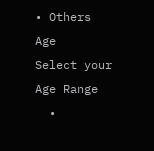• Others
Age
Select your Age Range
  •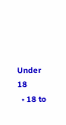Under 18
  • 18 to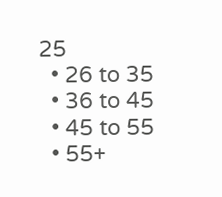25
  • 26 to 35
  • 36 to 45
  • 45 to 55
  • 55+